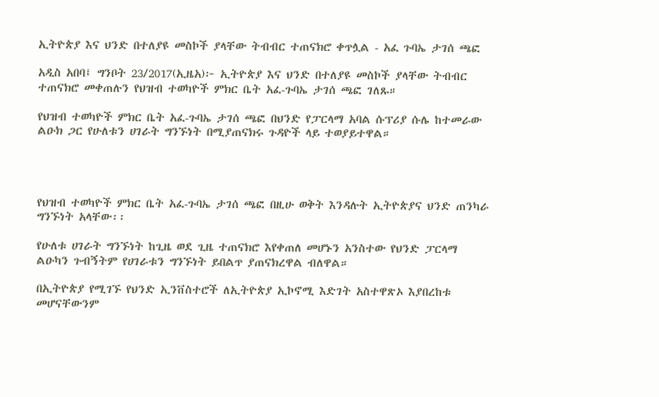ኢትዮጵያ እና ህንድ በተለያዩ መስኮች ያላቸው ትብብር ተጠናክሮ ቀጥሏል - አፈ ጉባኤ ታገሰ ጫፎ

አዲስ አበባ፤ ግንቦት 23/2017(ኢዜአ)፦ ኢትዮጵያ እና ህንድ በተለያዩ መስኮች ያላቸው ትብብር ተጠናክሮ መቀጠሉን የህዝብ ተወካዮች ምክር ቤት አፈ-ጉባኤ ታገሰ ጫፎ ገለጹ።

የህዝብ ተወካዮች ምክር ቤት አፈ-ጉባኤ ታገሰ ጫፎ በህንድ የፓርላማ አባል ሱፕሪያ ሱሌ ከተመራው ልዑክ ጋር የሁለቱን ሀገራት ግንኙነት በሚያጠናክሩ ጉዳዮች ላይ ተወያይተዋል።




የህዝብ ተወካዮች ምክር ቤት አፈ-ጉባኤ ታገሰ ጫፎ በዚሁ ወቅት እንዳሉት ኢትዮጵያና ህንድ ጠንካራ ግንኙነት አላቸው፡፡

የሁለቱ ሀገራት ግንኙነት ከጊዜ ወደ ጊዜ ተጠናክሮ እየቀጠለ መሆኑን አንስተው የህንድ ፓርላማ ልዑካን ጉብኝትም የሀገራቱን ግንኙነት ይበልጥ ያጠናክረዋል ብለዋል።

በኢትዮጵያ የሚገኙ የህንድ ኢንቨስተሮች ለኢትዮጵያ ኢኮኖሚ እድገት አስተዋጽኦ እያበረከቱ መሆናቸውንም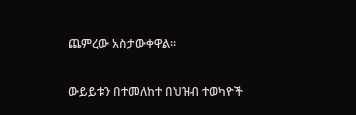ጨምረው አስታውቀዋል።

ውይይቱን በተመለከተ በህዝብ ተወካዮች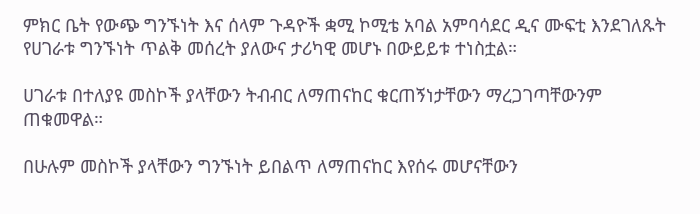ምክር ቤት የውጭ ግንኙነት እና ሰላም ጉዳዮች ቋሚ ኮሚቴ አባል አምባሳደር ዲና ሙፍቲ እንደገለጹት የሀገራቱ ግንኙነት ጥልቅ መሰረት ያለውና ታሪካዊ መሆኑ በውይይቱ ተነስቷል።

ሀገራቱ በተለያዩ መስኮች ያላቸውን ትብብር ለማጠናከር ቁርጠኝነታቸውን ማረጋገጣቸውንም ጠቁመዋል።

በሁሉም መስኮች ያላቸውን ግንኙነት ይበልጥ ለማጠናከር እየሰሩ መሆናቸውን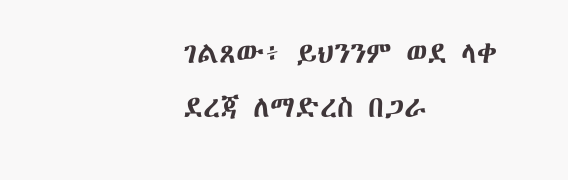ገልጸው፥ ይህንንም ወደ ላቀ ደረጃ ለማድረስ በጋራ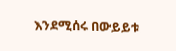እንደሚሰሩ በውይይቱ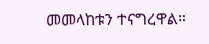መመላከቱን ተናግረዋል።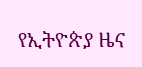የኢትዮጵያ ዜና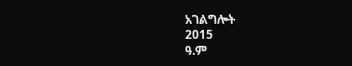አገልግሎት
2015
ዓ.ም